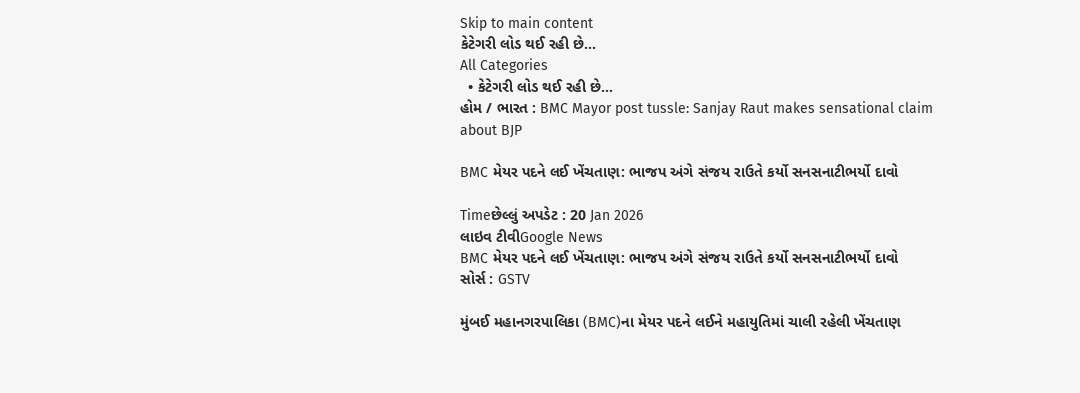Skip to main content
કેટેગરી લોડ થઈ રહી છે...
All Categories
  • કેટેગરી લોડ થઈ રહી છે...
હોમ / ભારત : BMC Mayor post tussle: Sanjay Raut makes sensational claim about BJP

BMC મેયર પદને લઈ ખેંચતાણ: ભાજપ અંગે સંજય રાઉતે કર્યો સનસનાટીભર્યો દાવો

Timeછેલ્લું અપડેટ : 20 Jan 2026
લાઇવ ટીવીGoogle News
BMC મેયર પદને લઈ ખેંચતાણ: ભાજપ અંગે સંજય રાઉતે કર્યો સનસનાટીભર્યો દાવો
સોર્સ : GSTV

મુંબઈ મહાનગરપાલિકા (BMC)ના મેયર પદને લઈને મહાયુતિમાં ચાલી રહેલી ખેંચતાણ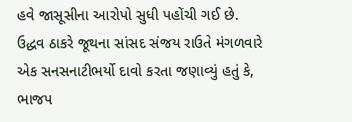હવે જાસૂસીના આરોપો સુધી પહોંચી ગઈ છે. ઉદ્ધવ ઠાકરે જૂથના સાંસદ સંજય રાઉતે મંગળવારે એક સનસનાટીભર્યો દાવો કરતા જણાવ્યું હતું કે, ભાજપ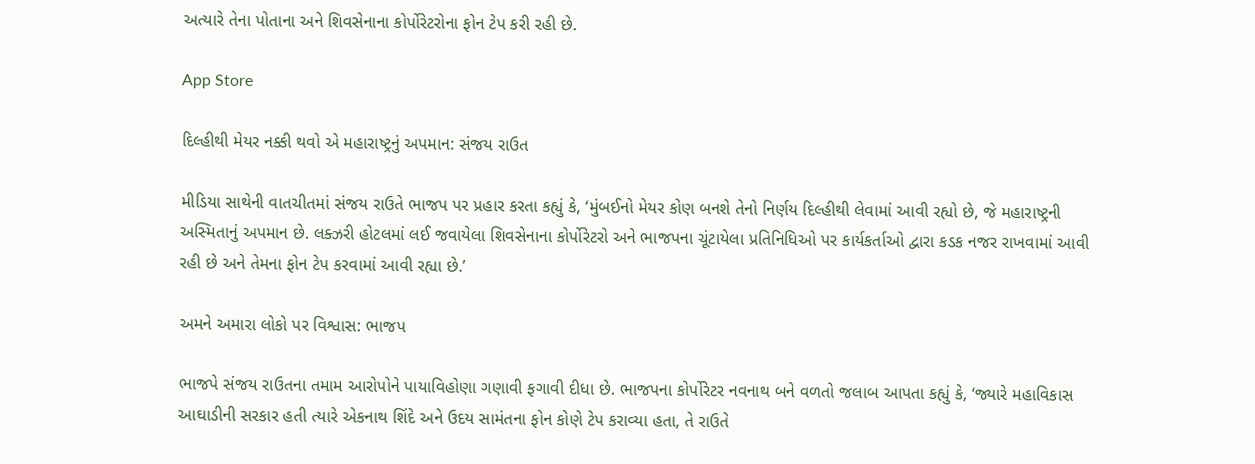અત્યારે તેના પોતાના અને શિવસેનાના કોર્પોરેટરોના ફોન ટેપ કરી રહી છે.

App Store

દિલ્હીથી મેયર નક્કી થવો એ મહારાષ્ટ્રનું અપમાન: સંજય રાઉત

મીડિયા સાથેની વાતચીતમાં સંજય રાઉતે ભાજપ પર પ્રહાર કરતા કહ્યું કે, ‘મુંબઈનો મેયર કોણ બનશે તેનો નિર્ણય દિલ્હીથી લેવામાં આવી રહ્યો છે, જે મહારાષ્ટ્રની અસ્મિતાનું અપમાન છે. લક્ઝરી હોટલમાં લઈ જવાયેલા શિવસેનાના કોર્પોરેટરો અને ભાજપના ચૂંટાયેલા પ્રતિનિધિઓ પર કાર્યકર્તાઓ દ્વારા કડક નજર રાખવામાં આવી રહી છે અને તેમના ફોન ટેપ કરવામાં આવી રહ્યા છે.’

અમને અમારા લોકો પર વિશ્વાસ: ભાજપ

ભાજપે સંજય રાઉતના તમામ આરોપોને પાયાવિહોણા ગણાવી ફગાવી દીધા છે. ભાજપના કોર્પોરેટર નવનાથ બને વળતો જલાબ આપતા કહ્યું કે, ‘જ્યારે મહાવિકાસ આઘાડીની સરકાર હતી ત્યારે એકનાથ શિંદે અને ઉદય સામંતના ફોન કોણે ટેપ કરાવ્યા હતા, તે રાઉતે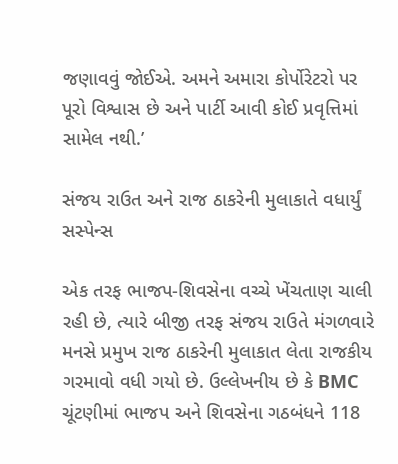જણાવવું જોઈએ. અમને અમારા કોર્પોરેટરો પર પૂરો વિશ્વાસ છે અને પાર્ટી આવી કોઈ પ્રવૃત્તિમાં સામેલ નથી.’

સંજય રાઉત અને રાજ ઠાકરેની મુલાકાતે વધાર્યું સસ્પેન્સ

એક તરફ ભાજપ-શિવસેના વચ્ચે ખેંચતાણ ચાલી રહી છે, ત્યારે બીજી તરફ સંજય રાઉતે મંગળવારે મનસે પ્રમુખ રાજ ઠાકરેની મુલાકાત લેતા રાજકીય ગરમાવો વધી ગયો છે. ઉલ્લેખનીય છે કે BMC ચૂંટણીમાં ભાજપ અને શિવસેના ગઠબંધને 118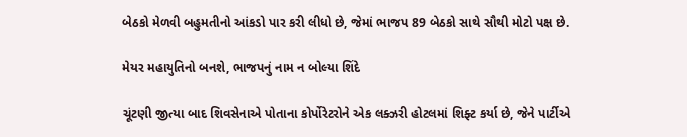બેઠકો મેળવી બહુમતીનો આંકડો પાર કરી લીધો છે, જેમાં ભાજપ 89 બેઠકો સાથે સૌથી મોટો પક્ષ છે.

મેયર મહાયુતિનો બનશે, ભાજપનું નામ ન બોલ્યા શિંદે

ચૂંટણી જીત્યા બાદ શિવસેનાએ પોતાના કોર્પોરેટરોને એક લક્ઝરી હોટલમાં શિફ્ટ કર્યા છે, જેને પાર્ટીએ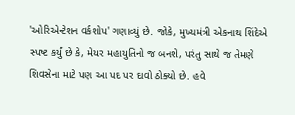'ઓરિએન્ટેશન વર્કશોપ' ગણાવ્યું છે. જોકે, મુખ્યમંત્રી એકનાથ શિંદેએ સ્પષ્ટ કર્યું છે કે, મેયર મહાયુતિનો જ બનશે, પરંતુ સાથે જ તેમણે શિવસેના માટે પણ આ પદ પર દાવો ઠોક્યો છે. હવે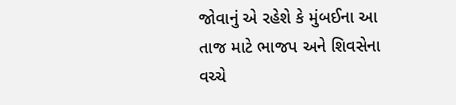જોવાનું એ રહેશે કે મુંબઈના આ તાજ માટે ભાજપ અને શિવસેના વચ્ચે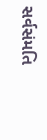સર્વસંમતિ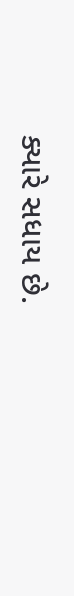ક્યારે સધાય છે.